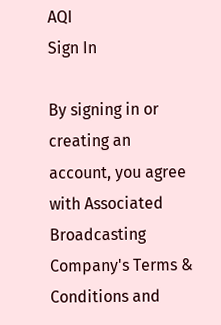AQI
Sign In

By signing in or creating an account, you agree with Associated Broadcasting Company's Terms & Conditions and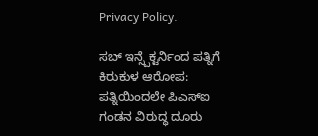Privacy Policy.

ಸಬ್ ಇನ್ಸ್ಪೆಕ್ಟರ್ನಿಂದ ಪತ್ನಿಗೆ ಕಿರುಕುಳ ಆರೋಪ: ಪತ್ನಿಯಿಂದಲೇ ಪಿಎಸ್ಐ ಗಂಡನ ವಿರುದ್ಧ ದೂರು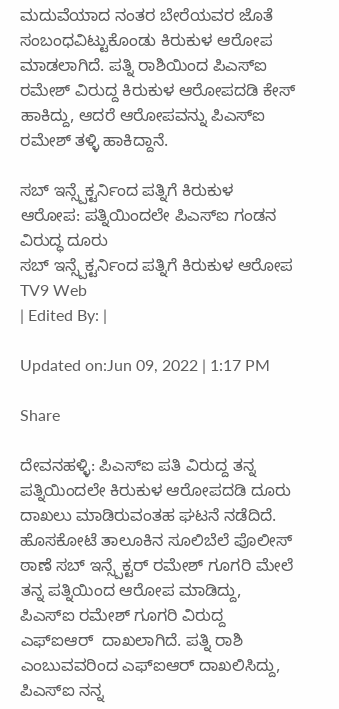ಮದುವೆಯಾದ ನಂತರ ಬೇರೆಯವರ‌ ಜೊತೆ ಸಂಬಂಧವಿಟ್ಟುಕೊಂಡು ಕಿರುಕುಳ‌ ಆರೋಪ ಮಾಡಲಾಗಿದೆ. ಪತ್ನಿ ರಾಶಿಯಿಂದ ಪಿಎಸ್ಐ ರಮೇಶ್ ವಿರುದ್ದ ಕಿರುಕುಳ ಆರೋಪದಡಿ ಕೇಸ್ ಹಾಕಿದ್ದು, ಆದರೆ ಆರೋಪವನ್ನು ಪಿಎಸ್ಐ ರಮೇಶ್ ತಳ್ಳಿ ಹಾಕಿದ್ದಾನೆ.

ಸಬ್ ಇನ್ಸ್ಪೆಕ್ಟರ್ನಿಂದ ಪತ್ನಿಗೆ ಕಿರುಕುಳ ಆರೋಪ: ಪತ್ನಿಯಿಂದಲೇ ಪಿಎಸ್ಐ ಗಂಡನ ವಿರುದ್ಧ ದೂರು
ಸಬ್ ಇನ್ಸ್ಪೆಕ್ಟರ್ನಿಂದ ಪತ್ನಿಗೆ ಕಿರುಕುಳ ಆರೋಪ
TV9 Web
| Edited By: |

Updated on:Jun 09, 2022 | 1:17 PM

Share

ದೇವನಹಳ್ಳಿ: ಪಿಎಸ್ಐ ಪತಿ ವಿರುದ್ದ ತನ್ನ ಪತ್ನಿಯಿಂದಲೇ ಕಿರುಕುಳ ಆರೋಪದಡಿ ದೂರು ದಾಖಲು ಮಾಡಿರುವಂತಹ ಘಟನೆ ನಡೆದಿದೆ. ಹೊಸಕೋಟೆ ತಾಲೂಕಿನ ಸೂಲಿಬೆಲೆ ಪೊಲೀಸ್ ಠಾಣೆ ಸಬ್ ಇನ್ಸ್ಪೆಕ್ಟರ್ ರಮೇಶ್ ಗೂಗರಿ ಮೇಲೆ ತನ್ನ ಪತ್ನಿಯಿಂದ ಆರೋಪ ಮಾಡಿದ್ದು, ಪಿಎಸ್ಐ ರಮೇಶ್ ಗೂಗರಿ ವಿರುದ್ದ ಎಫ್ಐಆರ್  ದಾಖಲಾಗಿದೆ. ಪತ್ನಿ ರಾಶಿ ಎಂಬುವವರಿಂದ ಎಫ್ಐಆರ್ ದಾಖಲಿಸಿದ್ದು, ಪಿಎಸ್ಐ ನನ್ನ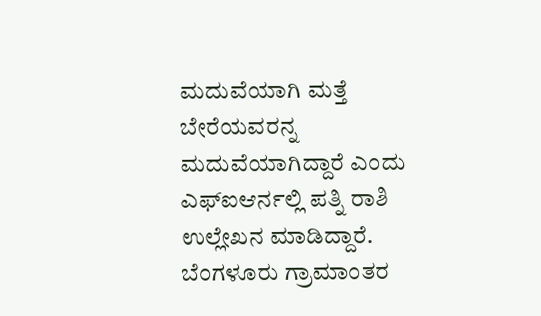ಮದುವೆಯಾಗಿ ಮತ್ತೆ ಬೇರೆಯವರನ್ನ ಮದುವೆಯಾಗಿದ್ದಾರೆ ಎಂದು ಎಫ್ಐಆರ್ನಲ್ಲಿ ಪತ್ನಿ ರಾಶಿ ಉಲ್ಲೇಖನ ಮಾಡಿದ್ದಾರೆ. ಬೆಂಗಳೂರು ಗ್ರಾಮಾಂತರ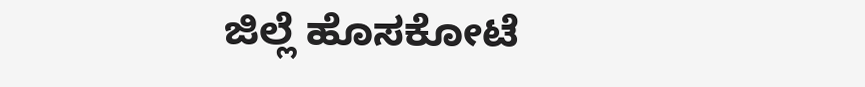ಜಿಲ್ಲೆ ಹೊಸಕೋಟೆ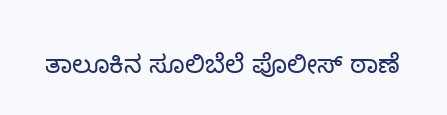ತಾಲೂಕಿನ ಸೂಲಿಬೆಲೆ ಪೊಲೀಸ್ ಠಾಣೆ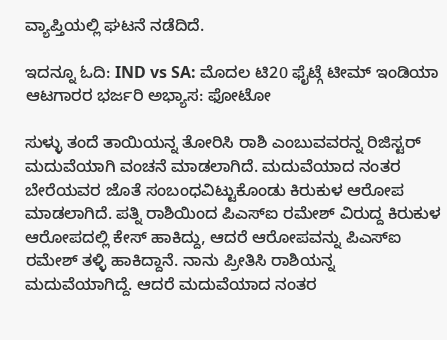ವ್ಯಾಪ್ತಿಯಲ್ಲಿ ಘಟನೆ ನಡೆದಿದೆ.

ಇದನ್ನೂ ಓದಿ: IND vs SA: ಮೊದಲ ಟಿ20 ಫೈಟ್ಗೆ ಟೀಮ್ ಇಂಡಿಯಾ ಆಟಗಾರರ ಭರ್ಜರಿ ಅಭ್ಯಾಸ: ಫೋಟೋ

ಸುಳ್ಳು ತಂದೆ ತಾಯಿಯನ್ನ‌ ತೋರಿಸಿ ರಾಶಿ ಎಂಬುವವರನ್ನ ರಿಜಿಸ್ಟರ್ ಮದುವೆಯಾಗಿ ವಂಚನೆ ಮಾಡಲಾಗಿದೆ. ಮದುವೆಯಾದ ನಂತರ ಬೇರೆಯವರ‌ ಜೊತೆ ಸಂಬಂಧವಿಟ್ಟುಕೊಂಡು ಕಿರುಕುಳ‌ ಆರೋಪ ಮಾಡಲಾಗಿದೆ. ಪತ್ನಿ ರಾಶಿಯಿಂದ ಪಿಎಸ್ಐ ರಮೇಶ್ ವಿರುದ್ದ ಕಿರುಕುಳ ಆರೋಪದಲ್ಲಿ ಕೇಸ್ ಹಾಕಿದ್ದು, ಆದರೆ ಆರೋಪವನ್ನು ಪಿಎಸ್ಐ ರಮೇಶ್ ತಳ್ಳಿ ಹಾಕಿದ್ದಾನೆ. ನಾನು ಪ್ರೀತಿಸಿ ರಾಶಿಯನ್ನ ಮದುವೆಯಾಗಿದ್ದೆ. ಆದರೆ ಮದುವೆಯಾದ ನಂತರ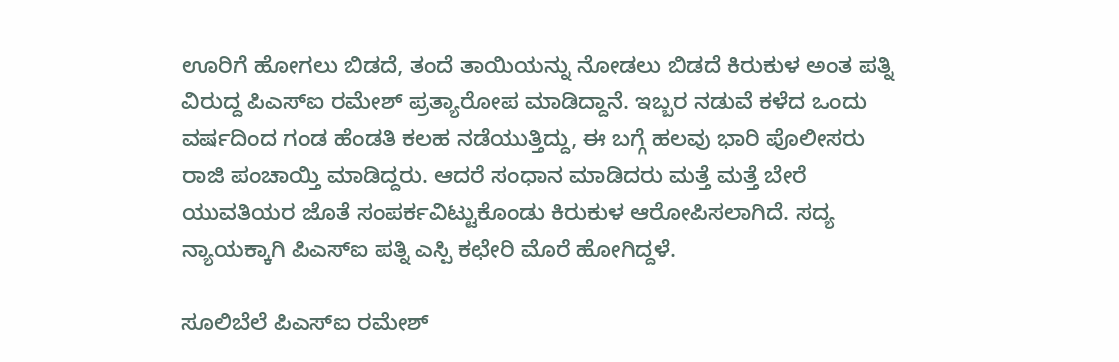ಊರಿಗೆ ಹೋಗಲು ಬಿಡದೆ, ತಂದೆ ತಾಯಿಯನ್ನು ನೋಡಲು ಬಿಡದೆ ಕಿರುಕುಳ ಅಂತ ಪತ್ನಿ ವಿರುದ್ದ ಪಿಎಸ್ಐ ರಮೇಶ್ ಪ್ರತ್ಯಾರೋಪ ಮಾಡಿದ್ದಾನೆ. ಇಬ್ಬರ ನಡುವೆ ‌ಕಳೆದ ಒಂದು ವರ್ಷದಿಂದ ಗಂಡ ಹೆಂಡತಿ ‌ಕಲಹ ನಡೆಯುತ್ತಿದ್ದು, ಈ‌ ಬಗ್ಗೆ ಹಲವು ‌ಭಾರಿ ಪೊಲೀಸರು ರಾಜಿ ಪಂಚಾಯ್ತಿ ಮಾಡಿದ್ದರು. ಆದರೆ ಸಂಧಾನ ಮಾಡಿದರು ಮತ್ತೆ ಮತ್ತೆ ಬೇರೆ ಯುವತಿಯರ ಜೊತೆ ಸಂಪರ್ಕವಿಟ್ಟುಕೊಂಡು ಕಿರುಕುಳ ಆರೋಪಿಸಲಾಗಿದೆ. ಸದ್ಯ ನ್ಯಾಯಕ್ಕಾಗಿ ಪಿಎಸ್ಐ ಪತ್ನಿ‌ ಎಸ್ಪಿ ಕಛೇರಿ ಮೊರೆ ಹೋಗಿದ್ದಳೆ.

ಸೂಲಿಬೆಲೆ ಪಿಎಸ್ಐ ರಮೇಶ್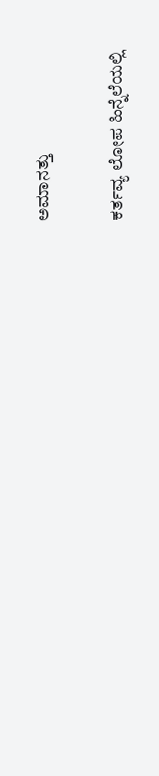ಅಮಾನತ್ತು

ಕರ್ತವ್ಯ ಲೋಪ ಹಿನ್ನೆಲೆಯಲ್ಲಿ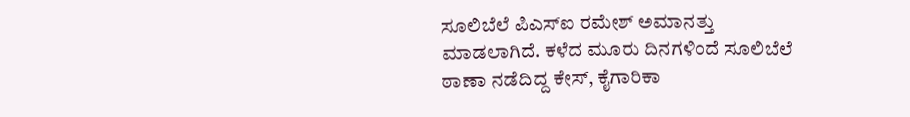ಸೂಲಿಬೆಲೆ ಪಿಎಸ್ಐ ರಮೇಶ್ ಅಮಾನತ್ತು ಮಾಡಲಾಗಿದೆ. ಕಳೆದ ಮೂರು ದಿನಗಳಿಂದೆ ಸೂಲಿಬೆಲೆ ಠಾಣಾ ನಡೆದಿದ್ದ ಕೇಸ್, ಕೈಗಾರಿಕಾ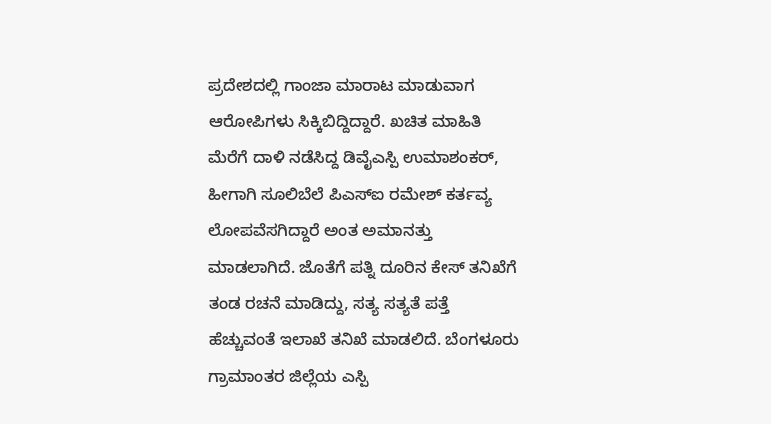ಪ್ರದೇಶದಲ್ಲಿ ಗಾಂಜಾ ಮಾರಾಟ ಮಾಡುವಾಗ ಆರೋಪಿಗಳು ಸಿಕ್ಕಿಬಿದ್ದಿದ್ದಾರೆ. ಖಚಿತ ಮಾಹಿತಿ ಮೆರೆಗೆ ದಾಳಿ ನಡೆಸಿದ್ದ ಡಿವೈಎಸ್ಪಿ ಉಮಾಶಂಕರ್, ಹೀಗಾಗಿ ಸೂಲಿಬೆಲೆ ಪಿಎಸ್ಐ ರಮೇಶ್ ಕರ್ತವ್ಯ ಲೋಪವೆಸಗಿದ್ದಾರೆ ಅಂತ ಅಮಾನತ್ತು ಮಾಡಲಾಗಿದೆ. ಜೊತೆಗೆ ಪತ್ನಿ ದೂರಿನ ಕೇಸ್ ತನಿಖೆಗೆ ತಂಡ ರಚನೆ ಮಾಡಿದ್ದು, ಸತ್ಯ ಸತ್ಯತೆ ಪತ್ತೆ ಹೆಚ್ಚುವಂತೆ ಇಲಾಖೆ ತನಿಖೆ ಮಾಡಲಿದೆ. ಬೆಂಗಳೂರು ಗ್ರಾಮಾಂತರ ಜಿಲ್ಲೆಯ ಎಸ್ಪಿ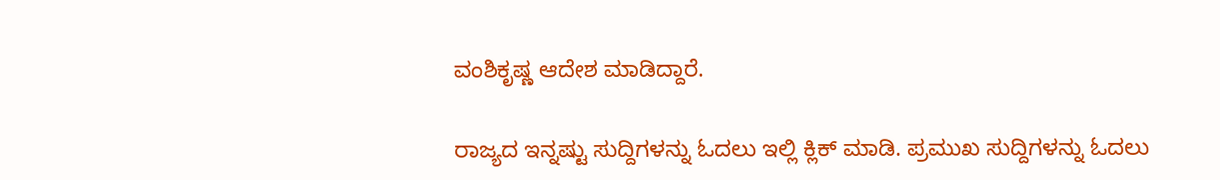ವಂಶಿಕೃಷ್ಣ ಆದೇಶ ಮಾಡಿದ್ದಾರೆ.

ರಾಜ್ಯದ ಇನ್ನಷ್ಟು ಸುದ್ದಿಗಳನ್ನು ಓದಲು ಇಲ್ಲಿ ಕ್ಲಿಕ್ ಮಾಡಿ. ಪ್ರಮುಖ ಸುದ್ದಿಗಳನ್ನು ಓದಲು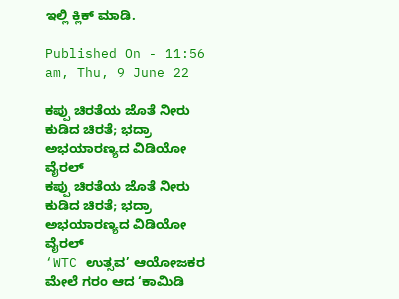ಇಲ್ಲಿ ಕ್ಲಿಕ್ ಮಾಡಿ.

Published On - 11:56 am, Thu, 9 June 22

ಕಪ್ಪು ಚಿರತೆಯ ಜೊತೆ ನೀರು ಕುಡಿದ ಚಿರತೆ; ಭದ್ರಾ ಅಭಯಾರಣ್ಯದ ವಿಡಿಯೋ ವೈರಲ್
ಕಪ್ಪು ಚಿರತೆಯ ಜೊತೆ ನೀರು ಕುಡಿದ ಚಿರತೆ; ಭದ್ರಾ ಅಭಯಾರಣ್ಯದ ವಿಡಿಯೋ ವೈರಲ್
‘WTC ಉತ್ಸವ’ ಆಯೋಜಕರ ಮೇಲೆ ಗರಂ ಆದ ‘ಕಾಮಿಡಿ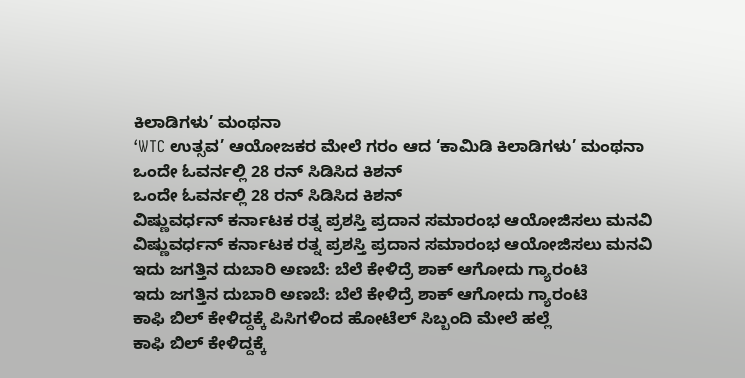ಕಿಲಾಡಿಗಳು’ ಮಂಥನಾ
‘WTC ಉತ್ಸವ’ ಆಯೋಜಕರ ಮೇಲೆ ಗರಂ ಆದ ‘ಕಾಮಿಡಿ ಕಿಲಾಡಿಗಳು’ ಮಂಥನಾ
ಒಂದೇ ಓವರ್ನಲ್ಲಿ 28 ರನ್ ಸಿಡಿಸಿದ ಕಿಶನ್
ಒಂದೇ ಓವರ್ನಲ್ಲಿ 28 ರನ್ ಸಿಡಿಸಿದ ಕಿಶನ್
ವಿಷ್ಣುವರ್ಧನ್ ಕರ್ನಾಟಕ ರತ್ನ ಪ್ರಶಸ್ತಿ ಪ್ರದಾನ ಸಮಾರಂಭ ಆಯೋಜಿಸಲು ಮನವಿ
ವಿಷ್ಣುವರ್ಧನ್ ಕರ್ನಾಟಕ ರತ್ನ ಪ್ರಶಸ್ತಿ ಪ್ರದಾನ ಸಮಾರಂಭ ಆಯೋಜಿಸಲು ಮನವಿ
ಇದು ಜಗತ್ತಿನ ದುಬಾರಿ ಅಣಬೆ: ಬೆಲೆ ಕೇಳಿದ್ರೆ ಶಾಕ್ ಆಗೋದು ಗ್ಯಾರಂಟಿ
ಇದು ಜಗತ್ತಿನ ದುಬಾರಿ ಅಣಬೆ: ಬೆಲೆ ಕೇಳಿದ್ರೆ ಶಾಕ್ ಆಗೋದು ಗ್ಯಾರಂಟಿ
ಕಾಫಿ ಬಿಲ್ ಕೇಳಿದ್ದಕ್ಕೆ ಪಿಸಿಗಳಿಂದ ಹೋಟೆಲ್ ಸಿಬ್ಬಂದಿ ಮೇಲೆ ಹಲ್ಲೆ
ಕಾಫಿ ಬಿಲ್ ಕೇಳಿದ್ದಕ್ಕೆ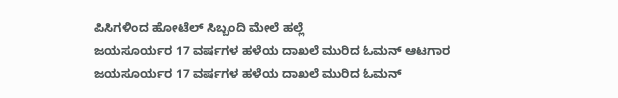ಪಿಸಿಗಳಿಂದ ಹೋಟೆಲ್ ಸಿಬ್ಬಂದಿ ಮೇಲೆ ಹಲ್ಲೆ
ಜಯಸೂರ್ಯರ 17 ವರ್ಷಗಳ ಹಳೆಯ ದಾಖಲೆ ಮುರಿದ ಓಮನ್ ಆಟಗಾರ
ಜಯಸೂರ್ಯರ 17 ವರ್ಷಗಳ ಹಳೆಯ ದಾಖಲೆ ಮುರಿದ ಓಮನ್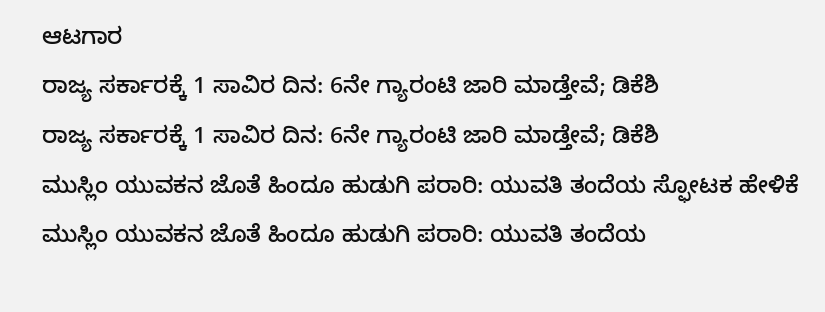ಆಟಗಾರ
ರಾಜ್ಯ ಸರ್ಕಾರಕ್ಕೆ 1 ಸಾವಿರ ದಿನ: 6ನೇ ಗ್ಯಾರಂಟಿ ಜಾರಿ ಮಾಡ್ತೇವೆ; ಡಿಕೆಶಿ
ರಾಜ್ಯ ಸರ್ಕಾರಕ್ಕೆ 1 ಸಾವಿರ ದಿನ: 6ನೇ ಗ್ಯಾರಂಟಿ ಜಾರಿ ಮಾಡ್ತೇವೆ; ಡಿಕೆಶಿ
ಮುಸ್ಲಿಂ ಯುವಕನ ಜೊತೆ ಹಿಂದೂ ಹುಡುಗಿ ಪರಾರಿ: ಯುವತಿ ತಂದೆಯ ಸ್ಫೋಟಕ ಹೇಳಿಕೆ
ಮುಸ್ಲಿಂ ಯುವಕನ ಜೊತೆ ಹಿಂದೂ ಹುಡುಗಿ ಪರಾರಿ: ಯುವತಿ ತಂದೆಯ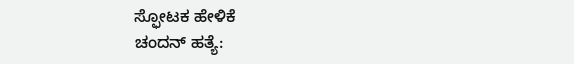ಸ್ಫೋಟಕ ಹೇಳಿಕೆ
ಚಂದನ್ ಹತ್ಯೆ: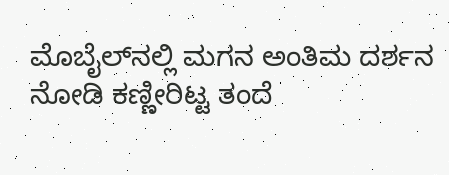ಮೊಬೈಲ್‌ನಲ್ಲಿ ಮಗನ ಅಂತಿಮ ದರ್ಶನ ನೋಡಿ ಕಣ್ಣೀರಿಟ್ಟ ತಂದೆ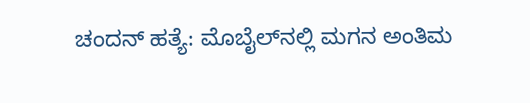ಚಂದನ್ ಹತ್ಯೆ: ಮೊಬೈಲ್‌ನಲ್ಲಿ ಮಗನ ಅಂತಿಮ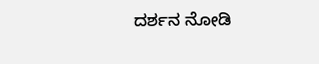ದರ್ಶನ ನೋಡಿ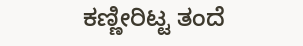ಕಣ್ಣೀರಿಟ್ಟ ತಂದೆ